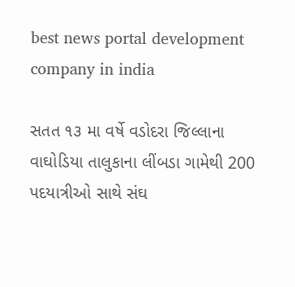best news portal development company in india

સતત ૧૩ મા વર્ષે વડોદરા જિલ્લાના વાઘોડિયા તાલુકાના લીંબડા ગામેથી 200 પદયાત્રીઓ સાથે સંઘ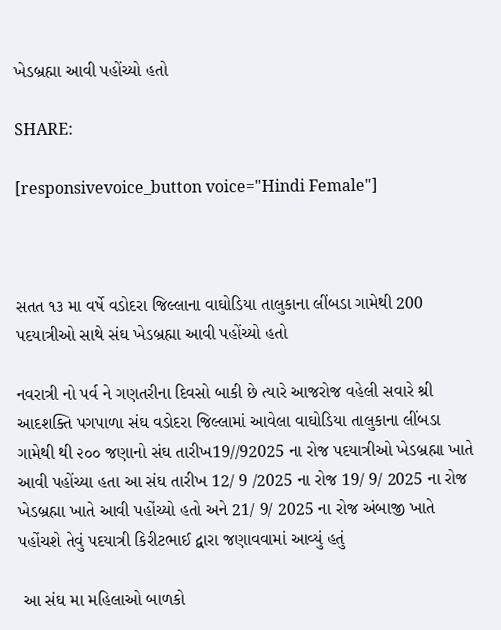ખેડબ્રહ્મા આવી પહોંચ્યો હતો

SHARE:

[responsivevoice_button voice="Hindi Female"]



સતત ૧૩ મા વર્ષે વડોદરા જિલ્લાના વાઘોડિયા તાલુકાના લીંબડા ગામેથી 200 પદયાત્રીઓ સાથે સંઘ ખેડબ્રહ્મા આવી પહોંચ્યો હતો

નવરાત્રી નો પર્વ ને ગણતરીના દિવસો બાકી છે ત્યારે આજરોજ વહેલી સવારે શ્રી આદશક્તિ પગપાળા સંઘ વડોદરા જિલ્લામાં આવેલા વાઘોડિયા તાલુકાના લીંબડા ગામેથી થી ૨૦૦ જણાનો સંઘ તારીખ19//92025 ના રોજ પદયાત્રીઓ ખેડબ્રહ્મા ખાતે આવી પહોંચ્યા હતા આ સંઘ તારીખ 12/ 9 /2025 ના રોજ 19/ 9/ 2025 ના રોજ ખેડબ્રહ્મા ખાતે આવી પહોંચ્યો હતો અને 21/ 9/ 2025 ના રોજ અંબાજી ખાતે પહોંચશે તેવું પદયાત્રી કિરીટભાઈ દ્વારા જણાવવામાં આવ્યું હતું

 આ સંઘ મા મહિલાઓ બાળકો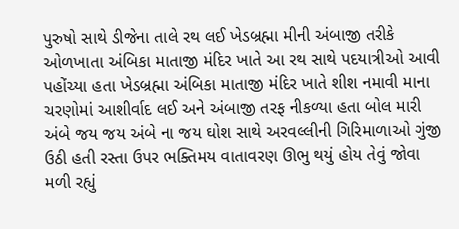પુરુષો સાથે ડીજેના તાલે રથ લઈ ખેડબ્રહ્મા મીની અંબાજી તરીકે ઓળખાતા અંબિકા માતાજી મંદિર ખાતે આ રથ સાથે પદયાત્રીઓ આવી પહોંચ્યા હતા ખેડબ્રહ્મા અંબિકા માતાજી મંદિર ખાતે શીશ નમાવી માના ચરણોમાં આશીર્વાદ લઈ અને અંબાજી તરફ નીકળ્યા હતા બોલ મારી અંબે જય જય અંબે ના જય ઘોશ સાથે અરવલ્લીની ગિરિમાળાઓ ગુંજી ઉઠી હતી રસ્તા ઉપર ભક્તિમય વાતાવરણ ઊભુ થયું હોય તેવું જોવા મળી રહ્યું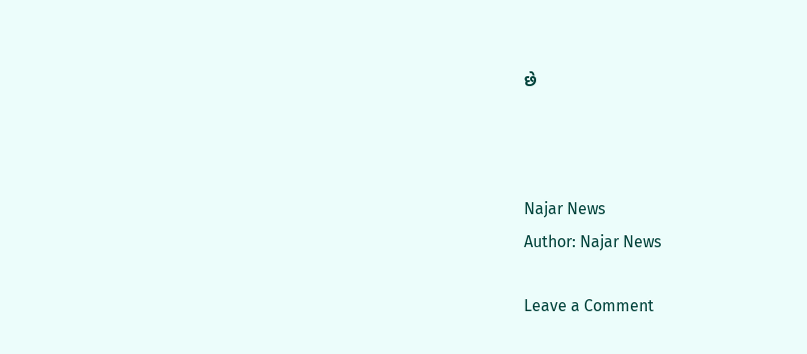છે



Najar News
Author: Najar News

Leave a Comment